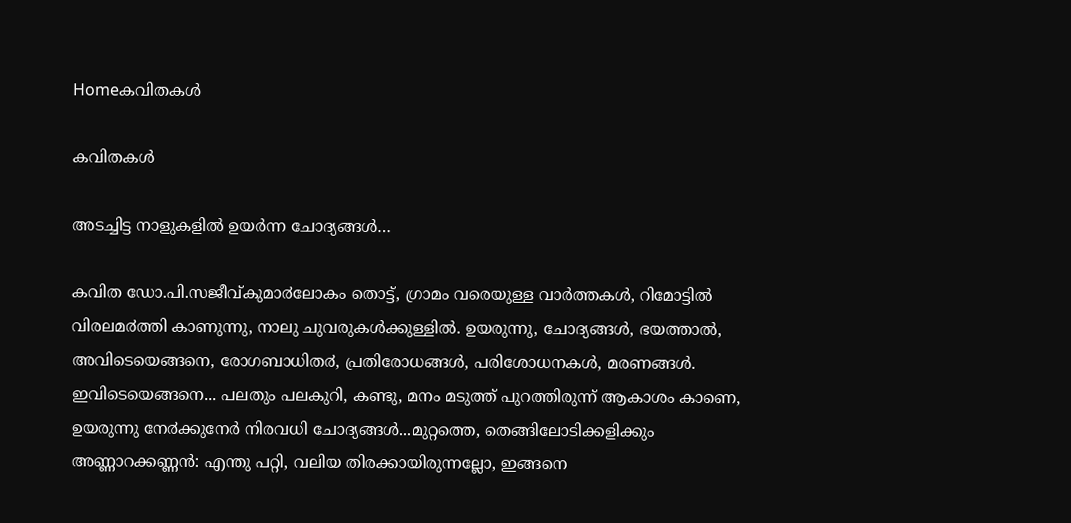Homeകവിതകൾ

കവിതകൾ

അടച്ചിട്ട നാളുകളിൽ ഉയർന്ന ചോദ്യങ്ങൾ…

കവിത ഡോ.പി.സജീവ്കുമാ൪ലോകം തൊട്ട്, ഗ്രാമം വരെയുള്ള വാർത്തകൾ, റിമോട്ടിൽ വിരലമ൪ത്തി കാണുന്നു, നാലു ചുവരുകൾക്കുള്ളിൽ. ഉയരുന്നു, ചോദ്യങ്ങൾ, ഭയത്താൽ, അവിടെയെങ്ങനെ, രോഗബാധിത൪, പ്രതിരോധങ്ങൾ, പരിശോധനകൾ, മരണങ്ങൾ. ഇവിടെയെങ്ങനെ... പലതും പലകുറി, കണ്ടു, മനം മടുത്ത് പുറത്തിരുന്ന് ആകാശം കാണെ, ഉയരുന്നു നേ൪ക്കുനേർ നിരവധി ചോദ്യങ്ങൾ...മുറ്റത്തെ, തെങ്ങിലോടിക്കളിക്കും അണ്ണാറക്കണ്ണൻ: എന്തു പറ്റി, വലിയ തിരക്കായിരുന്നല്ലോ, ഇങ്ങനെ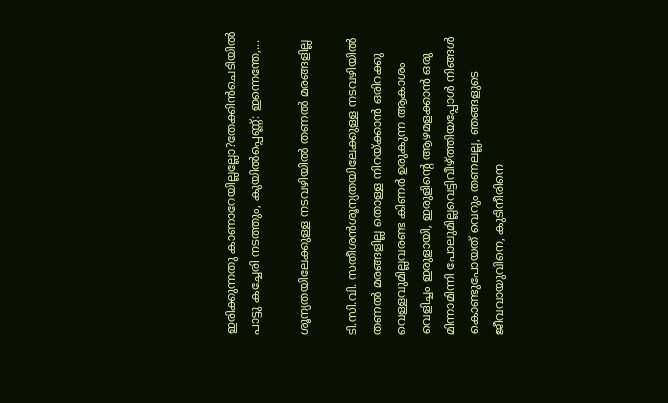ഇരിക്കുന്നതു കാണാറേയില്ലല്ലോ?തേക്കിൻചെടിയിൽ പാട്ടു കച്ചേരി നടത്തും, കുയിൽപ്പെണ്ണ്: ഇന്നെന്തേ,...

ശൂന്യതയിലേക്കുള്ള നടവഴിയിൽ തണൽ മരങ്ങളില്ല

ടി.സി.വി. സതീശൻശൂന്യതയിലേക്കുള്ള നടവഴിയിൽ തണൽ മരങ്ങളില്ല തൊള്ള നിറയ്ക്കാൻ ഒരിറക്കു വെള്ളവുമില്ലവരണ്ട കിണർ ഉരുകുന്ന ആകാശം വെളിച്ചം ഇരുളായി, ഇരുളിന്റെ ആഴമളക്കാൻ ഒരു മിന്നാമിന്നി പോലുമില്ലവെട്ടിവീഴ്ത്തിയപ്പോൾ നിങ്ങൾ കൊണ്ടുപോയത് വെറും തണലല്ല, ഞങ്ങളുടെ ജീവവായുവിനെ, കുടിനീരിനെ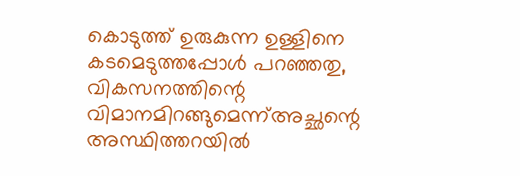കൊടുത്ത് ഉരുകുന്ന ഉള്ളിനെ കടമെടുത്തപ്പോൾ പറഞ്ഞതു, വികസനത്തിന്റെ വിമാനമിറങ്ങുമെന്ന്അച്ഛന്റെ അസ്ഥിത്തറയിൽ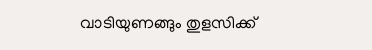വാടിയുണങ്ങും തുളസിക്ക്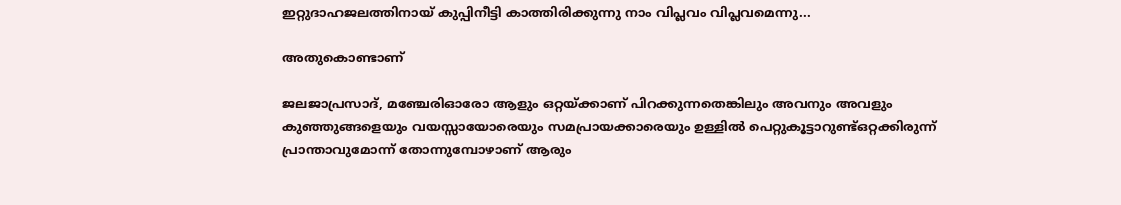ഇറ്റുദാഹജലത്തിനായ്‌ കുപ്പിനീട്ടി കാത്തിരിക്കുന്നു നാം വിപ്ലവം വിപ്ലവമെന്നു...

അതുകൊണ്ടാണ് ‌

ജലജാപ്രസാദ്, മഞ്ചേരിഓരോ ആളും ഒറ്റയ്ക്കാണ് പിറക്കുന്നതെങ്കിലും അവനും അവളും കുഞ്ഞുങ്ങളെയും വയസ്സായോരെയും സമപ്രായക്കാരെയും ഉള്ളിൽ പെറ്റുകൂട്ടാറുണ്ട്ഒറ്റക്കിരുന്ന് പ്രാന്താവുമോന്ന് തോന്നുമ്പോഴാണ് ആരും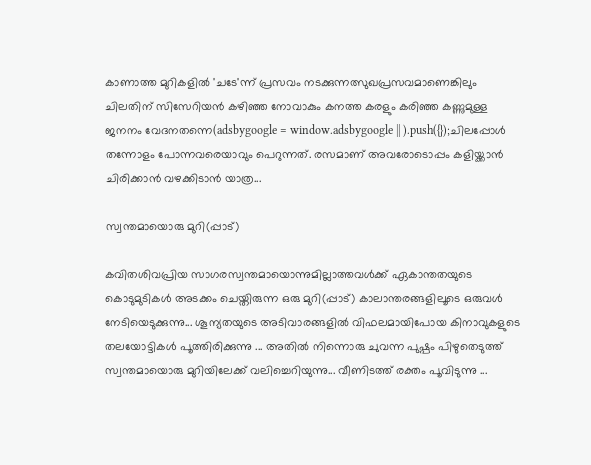കാണാത്ത മുറികളിൽ 'ചടേ'ന്ന് പ്രസവം നടക്കുന്നത്സുഖപ്രസവമാണെങ്കിലും ചിലതിന് സിസേറിയൻ കഴിഞ്ഞ നോവാകും കനത്ത കരളും കരിഞ്ഞ കണ്ണുമുള്ള ജനനം വേദനതന്നെ(adsbygoogle = window.adsbygoogle || ).push({});ചിലപ്പോൾ തന്നോളം പോന്നവരെയാവും പെറുന്നത്. രസമാണ് അവരോടൊപ്പം കളിയ്ക്കാൻ ചിരിക്കാൻ വഴക്കിടാൻ യാത്ര...

സ്വന്തമായൊരു മുറി(പ്പാട്)

കവിതശിവപ്രിയ സാഗരസ്വന്തമായൊന്നുമില്ലാത്തവള്‍ക്ക് ഏകാന്തതയുടെ കൊടുമുടികള്‍ അടക്കം ചെയ്തിരുന്ന ഒരു മുറി(പ്പാട്) കാലാന്തരങ്ങളിലൂടെ ഒരുവള്‍ നേടിയെടുക്കുന്നു... ശൂന്യതയുടെ അടിവാരങ്ങളില്‍ വിഫലമായിപോയ കിനാവുകളുടെ തലയോട്ടികള്‍ പൂത്തിരിക്കുന്നു ... അതില്‍ നിന്നൊരു ചുവന്ന പുഷ്പം പിഴുതെടുത്ത് സ്വന്തമായൊരു മുറിയിലേക്ക് വലിച്ചെറിയുന്നു... വീണിടത്ത് രക്തം പൂവിടുന്നു ...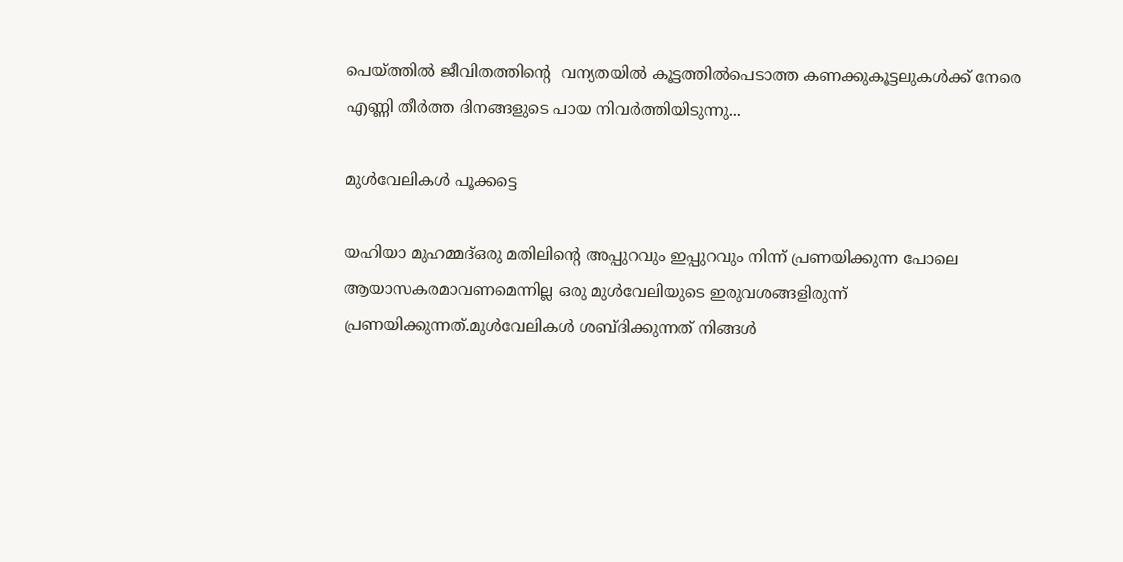പെയ്ത്തില്‍ ജീവിതത്തിന്റെ  വന്യതയില്‍ കൂട്ടത്തില്‍പെടാത്ത കണക്കുകൂട്ടലുകള്‍ക്ക് നേരെ എണ്ണി തീര്‍ത്ത ദിനങ്ങളുടെ പായ നിവര്‍ത്തിയിടുന്നു...

മുൾവേലികൾ പൂക്കട്ടെ

യഹിയാ മുഹമ്മദ്ഒരു മതിലിന്റെ അപ്പുറവും ഇപ്പുറവും നിന്ന് പ്രണയിക്കുന്ന പോലെ ആയാസകരമാവണമെന്നില്ല ഒരു മുൾവേലിയുടെ ഇരുവശങ്ങളിരുന്ന് പ്രണയിക്കുന്നത്.മുൾവേലികൾ ശബ്ദിക്കുന്നത് നിങ്ങൾ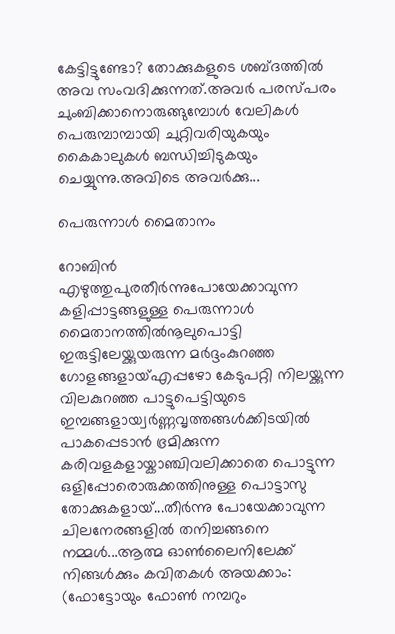കേട്ടിട്ടുണ്ടോ? തോക്കുകളുടെ ശബ്ദത്തിൽ അവ സംവദിക്കുന്നത്.അവർ പരസ്പരം ചുംബിക്കാനൊരുങ്ങുമ്പോൾ വേലികൾ പെരുമ്പാമ്പായി ചുറ്റിവരിയുകയും കൈകാലുകൾ ബന്ധിച്ചിടുകയും ചെയ്യുന്നു.അവിടെ അവർക്കു...

പെരുന്നാൾ മൈതാനം

റോബിൻ എഴുത്തുപുരതീർന്നുപോയേക്കാവുന്ന കളിപ്പാട്ടങ്ങളുള്ള പെരുന്നാൾ മൈതാനത്തിൽനൂലുപൊട്ടി ഇരുട്ടിലേയ്ക്കുയരുന്ന മർദ്ദംകുറഞ്ഞ ഗോളങ്ങളായ്എപ്പഴോ കേടുപറ്റി നിലയ്ക്കുന്ന വിലകുറഞ്ഞ പാട്ടുപെട്ടിയുടെ ഇമ്പങ്ങളായ്വർണ്ണവൃത്തങ്ങൾക്കിടയിൽ പാകപ്പെടാൻ ഭ്രമിക്കുന്ന കരിവളകളായ്കാഞ്ചിവലിക്കാതെ പൊട്ടുന്ന ഒളിപ്പോരൊരുക്കത്തിനുള്ള പൊട്ടാസു തോക്കുകളായ്...തീർന്നു പോയേക്കാവുന്ന ചിലനേരങ്ങളിൽ തനിച്ചങ്ങനെ നമ്മൾ...ആത്മ ഓൺലൈനിലേക്ക് നിങ്ങൾക്കും കവിതകൾ അയക്കാം: (ഫോട്ടോയും ഫോണ്‍ നമ്പറും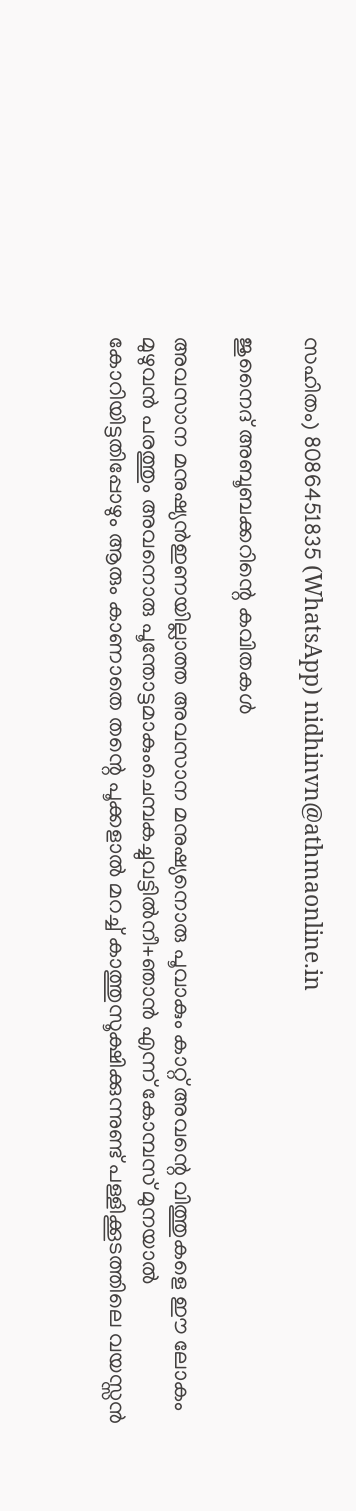സഹിതം) 8086451835 (WhatsApp) nidhinvn@athmaonline.in

ജുനൈദ് അബൂബക്കറിന്റെ കവിതകള്‍

അവസാന മനുഷ്യന്‍ഇണയില്ലാത്ത അവസാന മനുഷ്യനൊരു പൂവാകും കാറ്റ് അവന്റെ വിത്തുകളെ ഈ ലോകം മുഴുവന്‍ പരത്തും അവനൊരു പൂന്തോട്ടമാകുംചെമ്പകച്ചുവട്ടില്‍നീ+ഞാന്‍ എന്ന് കോമ്പസ് മുനയാല്‍ കോറിയിട്ടതിപ്പോഴും ആരും കാണാതെ തന്റെ പൂക്കളാല്‍ മറച്ച് കാത്തുസൂക്ഷിക്കുന്നുണ്ട് പള്ളിക്കൂടത്തിലെ വയസ്സന്‍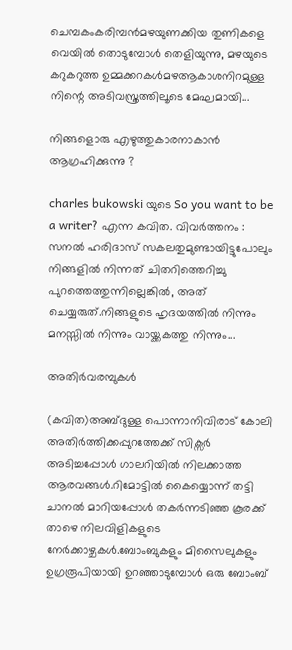ചെമ്പകംകരിമ്പന്‍മഴയുണക്കിയ തുണികളെ വെയില്‍ തൊടുമ്പോള്‍ തെളിയുന്നു, മഴയുടെ കറുകറുത്ത ഉമ്മക്കറകള്‍മഴആകാശനിറമുള്ള നിന്റെ അടിവസ്ത്രത്തിലൂടെ മേഘമായി...

നിങ്ങളൊരു എഴുത്തുകാരനാകാൻ ആഗ്രഹിക്കുന്നു ?

charles bukowski യുടെ So you want to be a writer? എന്ന കവിത. വിവർത്തനം : സനൽ ഹരിദാസ് സകലതുമുണ്ടായിട്ടുപോലും നിങ്ങളിൽ നിന്നത് ചിതറിത്തെറിച്ചു പുറത്തെത്തുന്നില്ലെങ്കിൽ, അത് ചെയ്യരുത്.നിങ്ങളുടെ ഹൃദയത്തിൽ നിന്നും മനസ്സിൽ നിന്നും വായ്ക്കകത്തു നിന്നും...

അതിർവരമ്പുകൾ

(കവിത)അബ്ദുള്ള പൊന്നാനിവിരാട് കോലി അതിർത്തിക്കപ്പുറത്തേക്ക് സിക്സർ അടിച്ചപ്പോൾ ഗാലറിയിൽ നിലക്കാത്ത ആരവങ്ങൾ.റിമോട്ടിൽ കൈയ്യൊന്ന് തട്ടി ചാനൽ മാറിയപ്പോൾ തകർന്നടിഞ്ഞ കൂരക്ക് താഴെ നിലവിളികളുടെ നേർക്കാഴ്ചകൾ.ബോംബുകളും മിസൈലുകളും ഉഗ്രരൂപിയായി ഉറഞ്ഞാടുമ്പോൾ ഒരു ബോംബ്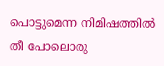പൊട്ടുമെന്ന നിമിഷത്തിൽ തീ പോലൊരു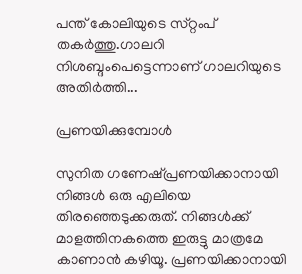പന്ത് കോലിയുടെ സ്‌റ്റംപ് തകർത്തു.ഗാലറി നിശബ്ദംപെട്ടെന്നാണ് ഗാലറിയുടെ അതിർത്തി...

പ്രണയിക്കുമ്പോൾ

സുനിത ഗണേഷ്പ്രണയിക്കാനായി നിങ്ങൾ ഒരു എലിയെ തിരഞ്ഞെടുക്കരുത്. നിങ്ങൾക്ക് മാളത്തിനകത്തെ ഇരുട്ടു മാത്രമേ കാണാൻ കഴിയൂ. പ്രണയിക്കാനായി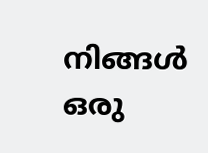നിങ്ങൾ ഒരു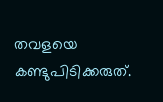തവളയെ കണ്ടുപിടിക്കരുത്.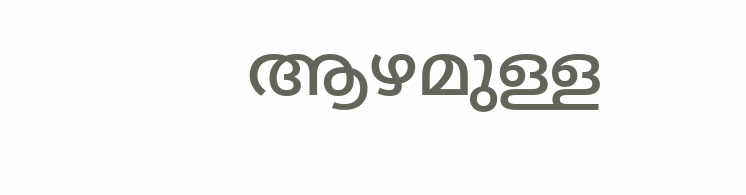ആഴമുള്ള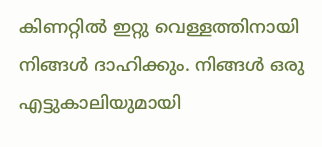കിണറ്റിൽ ഇറ്റു വെള്ളത്തിനായി നിങ്ങൾ ദാഹിക്കും. നിങ്ങൾ ഒരു എട്ടുകാലിയുമായി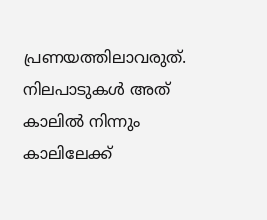പ്രണയത്തിലാവരുത്. നിലപാടുകൾ അത് കാലിൽ നിന്നും കാലിലേക്ക്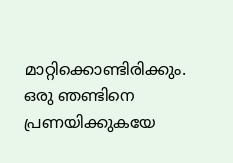മാറ്റിക്കൊണ്ടിരിക്കും. ഒരു ഞണ്ടിനെ പ്രണയിക്കുകയേ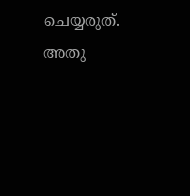ചെയ്യരുത്. അതു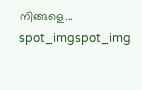നിങ്ങളെ...
spot_imgspot_img